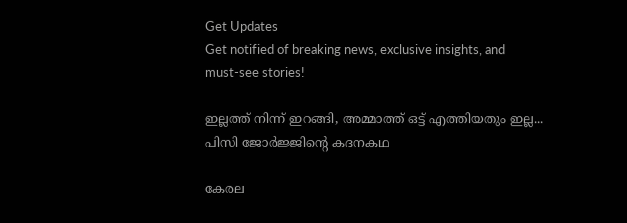Get Updates
Get notified of breaking news, exclusive insights, and must-see stories!

ഇല്ലത്ത് നിന്ന് ഇറങ്ങി, അമ്മാത്ത് ഒട്ട് എത്തിയതും ഇല്ല... പിസി ജോര്‍ജ്ജിന്റെ കദനകഥ

കേരല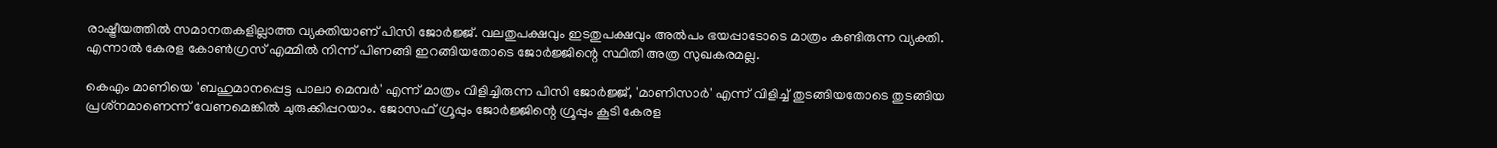രാഷ്ട്രീയത്തില്‍ സമാനതകളില്ലാത്ത വ്യക്തിയാണ് പിസി ജോര്‍ജ്ജ്. വലതുപക്ഷവും ഇടതുപക്ഷവും അല്‍പം ഭയപ്പാടോടെ മാത്രം കണ്ടിരുന്ന വ്യക്തി. എന്നാല്‍ കേരള കോണ്‍ഗ്രസ് എമ്മില്‍ നിന്ന് പിണങ്ങി ഇറങ്ങിയതോടെ ജോര്‍ജ്ജിന്റെ സ്ഥിതി അത്ര സുഖകരമല്ല.

കെഎം മാണിയെ 'ബഹുമാനപ്പെട്ട പാലാ മെമ്പര്‍' എന്ന് മാത്രം വിളിച്ചിരുന്ന പിസി ജോര്‍ജ്ജ്, 'മാണിസാര്‍' എന്ന് വിളിച്ച് തുടങ്ങിയതോടെ തുടങ്ങിയ പ്രശ്‌നമാണെന്ന് വേണമെങ്കില്‍ ചുരുക്കിപ്പറയാം. ജോസഫ് ഗ്രൂപ്പും ജോര്‍ജ്ജിന്റെ ഗ്രൂപ്പും കൂടി കേരള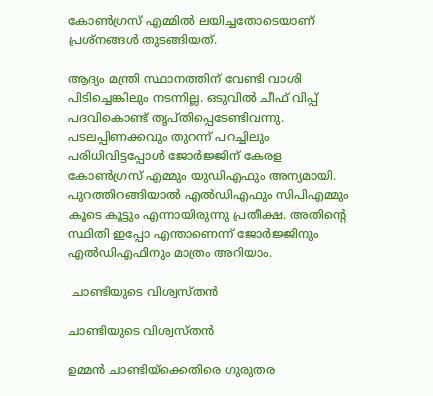കോണ്‍ഗ്രസ് എമ്മില്‍ ലയിച്ചതോടെയാണ് പ്രശ്‌നങ്ങള്‍ തുടങ്ങിയത്.

ആദ്യം മന്ത്രി സ്ഥാനത്തിന് വേണ്ടി വാശി പിടിച്ചെങ്കിലും നടന്നില്ല. ഒടുവില്‍ ചീഫ് വിപ്പ് പദവികൊണ്ട് തൃപ്തിപ്പെടേണ്ടിവന്നു. പടലപ്പിണക്കവും തുറന്ന് പറച്ചിലും പരിധിവിട്ടപ്പോള്‍ ജോര്‍ജ്ജിന് കേരള കോണ്‍ഗ്രസ് എമ്മും യുഡിഎഫും അന്യമായി. പുറത്തിറങ്ങിയാല്‍ എല്‍ഡിഎഫും സിപിഎമ്മും കൂടെ കൂട്ടും എന്നായിരുന്നു പ്രതീക്ഷ. അതിന്റെ സ്ഥിതി ഇപ്പോ എന്താണെന്ന് ജോര്‍ജ്ജിനും എല്‍ഡിഎഫിനും മാത്രം അറിയാം.

 ചാണ്ടിയുടെ വിശ്വസ്തന്‍

ചാണ്ടിയുടെ വിശ്വസ്തന്‍

ഉമ്മന്‍ ചാണ്ടിയ്‌ക്കെതിരെ ഗുരുതര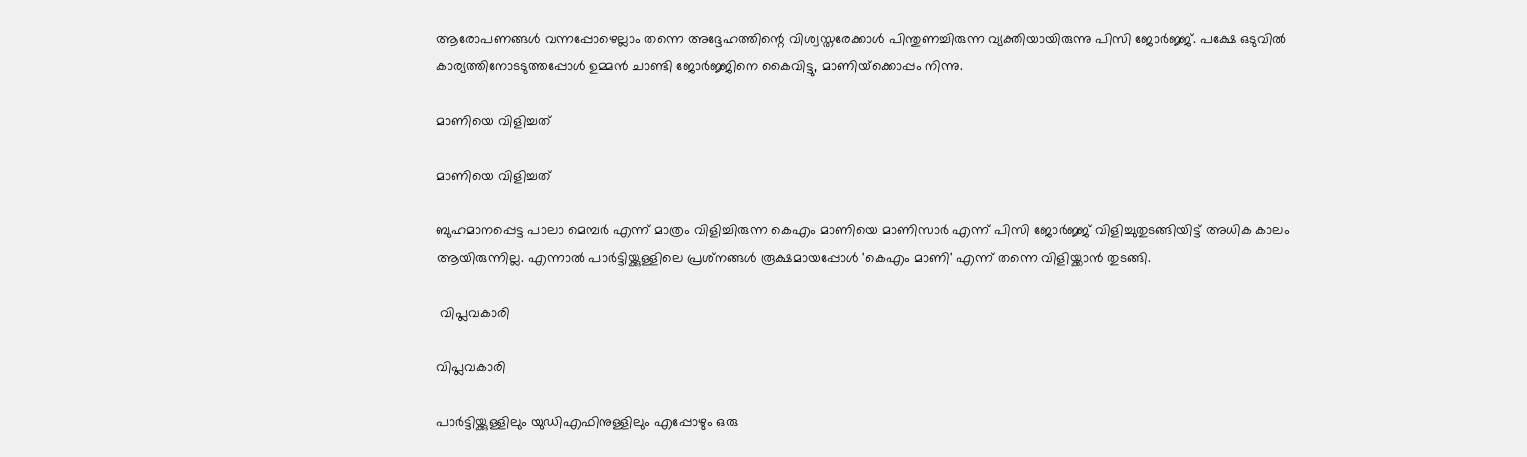ആരോപണങ്ങള്‍ വന്നപ്പോഴെല്ലാം തന്നെ അദ്ദേഹത്തിന്റെ വിശ്വസ്തരേക്കാള്‍ പിന്തുണച്ചിരുന്ന വ്യക്തിയായിരുന്നു പിസി ജോര്‍ജ്ജ്. പക്ഷേ ഒടുവില്‍ കാര്യത്തിനോടടുത്തപ്പോള്‍ ഉമ്മന്‍ ചാണ്ടി ജോര്‍ജ്ജിനെ കൈവിട്ടു, മാണിയ്‌ക്കൊപ്പം നിന്നു.

മാണിയെ വിളിച്ചത്

മാണിയെ വിളിച്ചത്

ബുഹമാനപ്പെട്ട പാലാ മെമ്പര്‍ എന്ന് മാത്രം വിളിച്ചിരുന്ന കെഎം മാണിയെ മാണിസാര്‍ എന്ന് പിസി ജോര്‍ജ്ജ് വിളിച്ചുതുടങ്ങിയിട്ട് അധിക കാലം ആയിരുന്നില്ല. എന്നാല്‍ പാര്‍ട്ടിയ്ക്കുള്ളിലെ പ്രശ്‌നങ്ങള്‍ രൂക്ഷമായപ്പോള്‍ 'കെഎം മാണി' എന്ന് തന്നെ വിളിയ്ക്കാന്‍ തുടങ്ങി.

 വിപ്ലവകാരി

വിപ്ലവകാരി

പാര്‍ട്ടിയ്ക്കുള്ളിലും യുഡിഎഫിനുള്ളിലും എപ്പോഴും ഒരു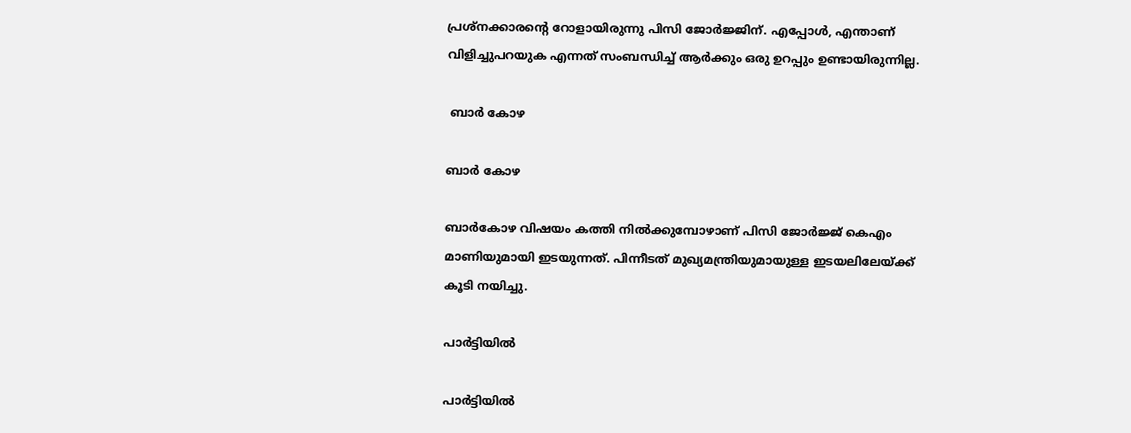പ്രശ്‌നക്കാരന്റെ റോളായിരുന്നു പിസി ജോര്‍ജ്ജിന്. എപ്പോള്‍, എന്താണ് വിളിച്ചുപറയുക എന്നത് സംബന്ധിച്ച് ആര്‍ക്കും ഒരു ഉറപ്പും ഉണ്ടായിരുന്നില്ല.

 ബാര്‍ കോഴ

ബാര്‍ കോഴ

ബാര്‍കോഴ വിഷയം കത്തി നില്‍ക്കുമ്പോഴാണ് പിസി ജോര്‍ജ്ജ് കെഎം മാണിയുമായി ഇടയുന്നത്. പിന്നീടത് മുഖ്യമന്ത്രിയുമായുള്ള ഇടയലിലേയ്ക്ക് കൂടി നയിച്ചു.

പാര്‍ട്ടിയില്‍

പാര്‍ട്ടിയില്‍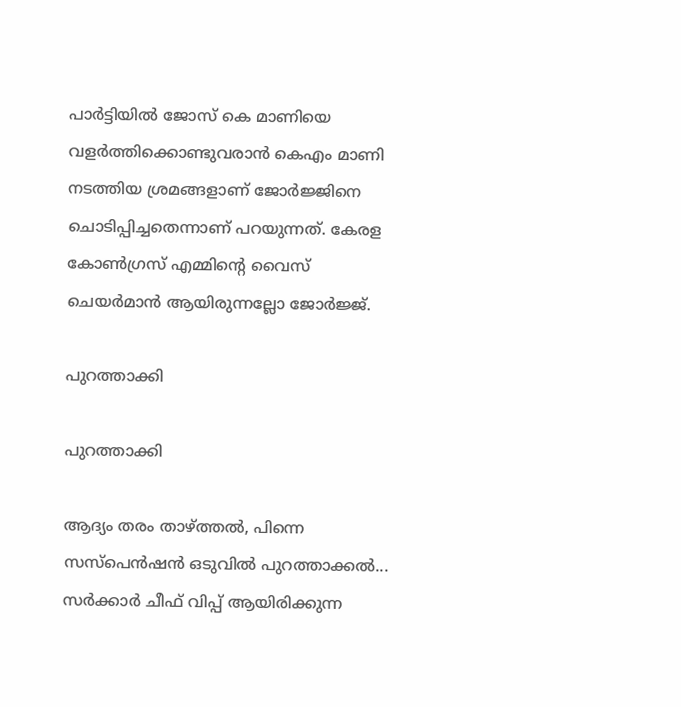പാര്‍ട്ടിയില്‍ ജോസ് കെ മാണിയെ വളര്‍ത്തിക്കൊണ്ടുവരാന്‍ കെഎം മാണി നടത്തിയ ശ്രമങ്ങളാണ് ജോര്‍ജ്ജിനെ ചൊടിപ്പിച്ചതെന്നാണ് പറയുന്നത്. കേരള കോണ്‍ഗ്രസ് എമ്മിന്റെ വൈസ് ചെയര്‍മാന്‍ ആയിരുന്നല്ലോ ജോര്‍ജ്ജ്.

പുറത്താക്കി

പുറത്താക്കി

ആദ്യം തരം താഴ്ത്തല്‍, പിന്നെ സസ്‌പെന്‍ഷന്‍ ഒടുവില്‍ പുറത്താക്കല്‍... സര്‍ക്കാര്‍ ചീഫ് വിപ്പ് ആയിരിക്കുന്ന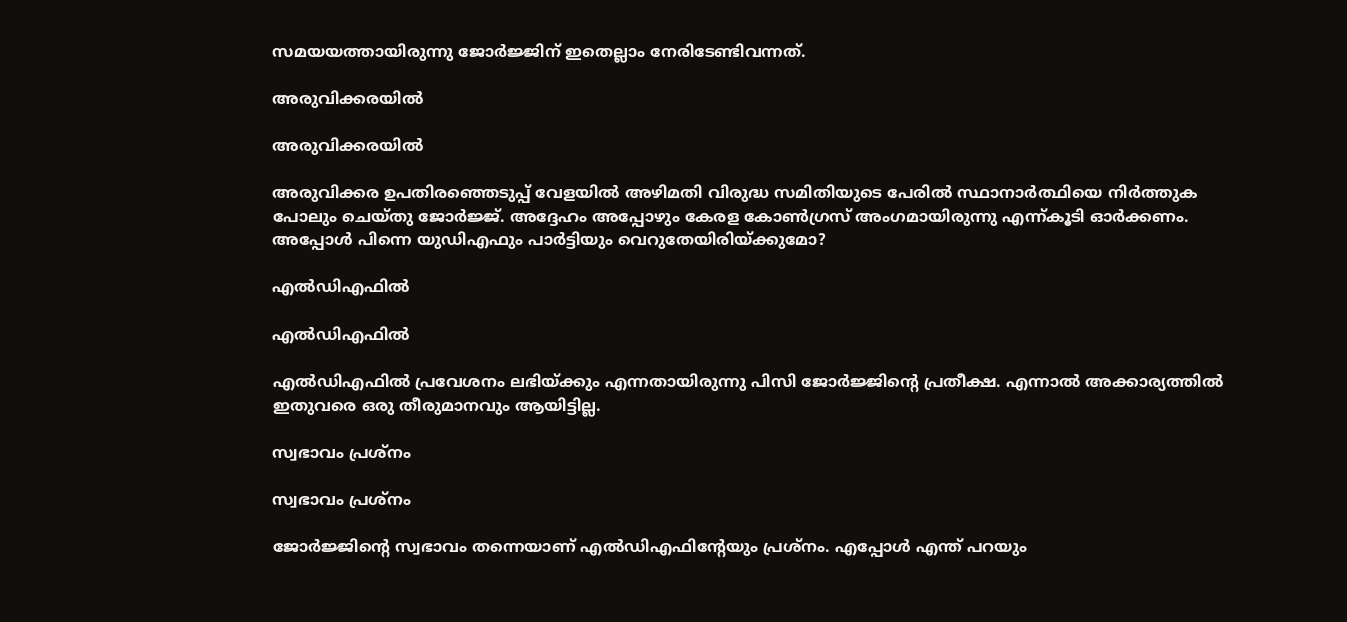സമയയത്തായിരുന്നു ജോര്‍ജ്ജിന് ഇതെല്ലാം നേരിടേണ്ടിവന്നത്.

അരുവിക്കരയില്‍

അരുവിക്കരയില്‍

അരുവിക്കര ഉപതിരഞ്ഞെടുപ്പ് വേളയില്‍ അഴിമതി വിരുദ്ധ സമിതിയുടെ പേരില്‍ സ്ഥാനാര്‍ത്ഥിയെ നിര്‍ത്തുക പോലും ചെയ്തു ജോര്‍ജ്ജ്. അദ്ദേഹം അപ്പോഴും കേരള കോണ്‍ഗ്രസ് അംഗമായിരുന്നു എന്ന്കൂടി ഓര്‍ക്കണം. അപ്പോള്‍ പിന്നെ യുഡിഎഫും പാര്‍ട്ടിയും വെറുതേയിരിയ്ക്കുമോ?

എല്‍ഡിഎഫില്‍

എല്‍ഡിഎഫില്‍

എല്‍ഡിഎഫില്‍ പ്രവേശനം ലഭിയ്ക്കും എന്നതായിരുന്നു പിസി ജോര്‍ജ്ജിന്റെ പ്രതീക്ഷ. എന്നാല്‍ അക്കാര്യത്തില്‍ ഇതുവരെ ഒരു തീരുമാനവും ആയിട്ടില്ല.

സ്വഭാവം പ്രശ്‌നം

സ്വഭാവം പ്രശ്‌നം

ജോര്‍ജ്ജിന്റെ സ്വഭാവം തന്നെയാണ് എല്‍ഡിഎഫിന്റേയും പ്രശ്‌നം. എപ്പോള്‍ എന്ത് പറയും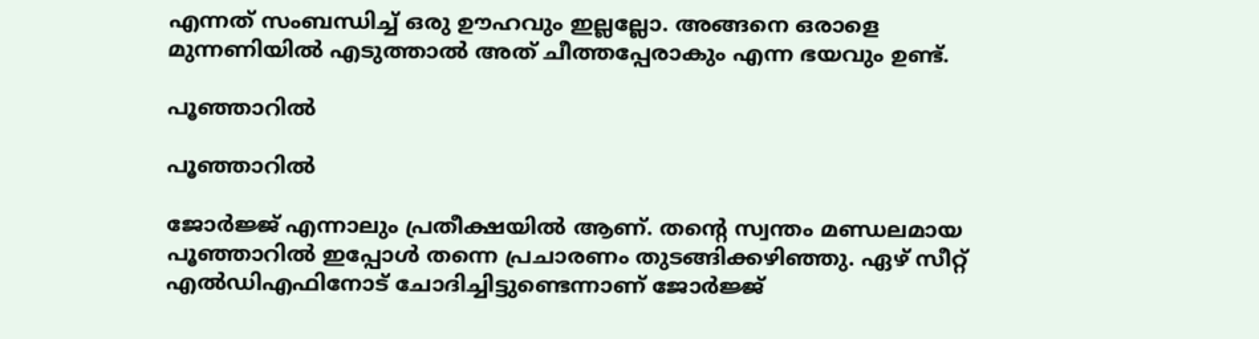എന്നത് സംബന്ധിച്ച് ഒരു ഊഹവും ഇല്ലല്ലോ. അങ്ങനെ ഒരാളെ മുന്നണിയില്‍ എടുത്താല്‍ അത് ചീത്തപ്പേരാകും എന്ന ഭയവും ഉണ്ട്.

പൂഞ്ഞാറില്‍

പൂഞ്ഞാറില്‍

ജോര്‍ജ്ജ് എന്നാലും പ്രതീക്ഷയില്‍ ആണ്. തന്റെ സ്വന്തം മണ്ഡലമായ പൂഞ്ഞാറില്‍ ഇപ്പോള്‍ തന്നെ പ്രചാരണം തുടങ്ങിക്കഴിഞ്ഞു. ഏഴ് സീറ്റ് എല്‍ഡിഎഫിനോട് ചോദിച്ചിട്ടുണ്ടെന്നാണ് ജോര്‍ജ്ജ്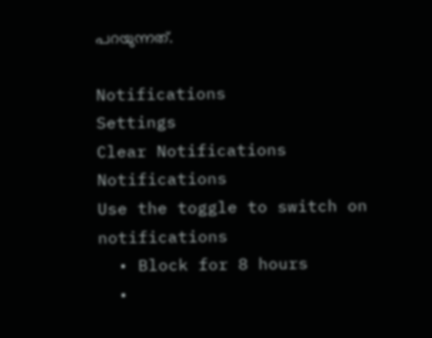പറയുന്നത്.

Notifications
Settings
Clear Notifications
Notifications
Use the toggle to switch on notifications
  • Block for 8 hours
  •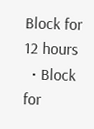Block for 12 hours
  • Block for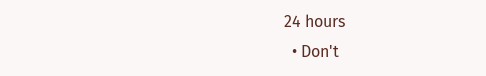24 hours
  • Don't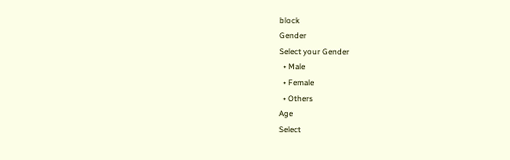block
Gender
Select your Gender
  • Male
  • Female
  • Others
Age
Select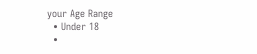your Age Range
  • Under 18
  •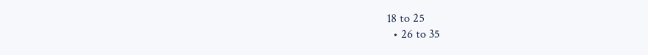18 to 25
  • 26 to 35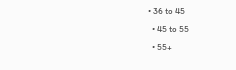• 36 to 45
  • 45 to 55
  • 55+